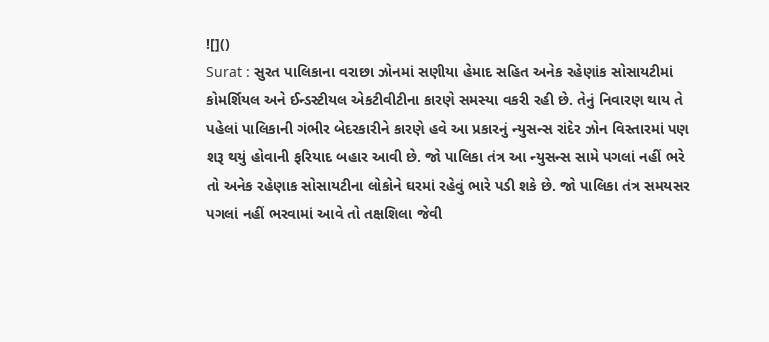![]()
Surat : સુરત પાલિકાના વરાછા ઝોનમાં સણીયા હેમાદ સહિત અનેક રહેણાંક સોસાયટીમાં કોમર્શિયલ અને ઈન્ડસ્ટીયલ એકટીવીટીના કારણે સમસ્યા વકરી રહી છે. તેનું નિવારણ થાય તે પહેલાં પાલિકાની ગંભીર બેદરકારીને કારણે હવે આ પ્રકારનું ન્યુસન્સ રાંદેર ઝોન વિસ્તારમાં પણ શરૂ થયું હોવાની ફરિયાદ બહાર આવી છે. જો પાલિકા તંત્ર આ ન્યુસન્સ સામે પગલાં નહીં ભરે તો અનેક રહેણાક સોસાયટીના લોકોને ઘરમાં રહેવું ભારે પડી શકે છે. જો પાલિકા તંત્ર સમયસર પગલાં નહીં ભરવામાં આવે તો તક્ષશિલા જેવી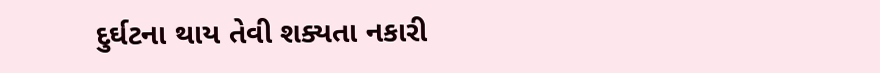દુર્ઘટના થાય તેવી શક્યતા નકારી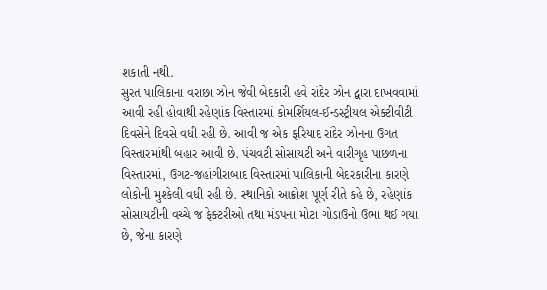શકાતી નથી.
સુરત પાલિકાના વરાછા ઝોન જેવી બેદકારી હવે રાંદેર ઝોન દ્વારા દાખવવામાં આવી રહી હોવાથી રહેણાંક વિસ્તારમાં કોમર્શિયલ-ઈન્ડસ્ટ્રીયલ એક્ટીવીટી દિવસેને દિવસે વધી રહી છે. આવી જ એક ફરિયાદ રાંદેર ઝોનના ઉગત વિસ્તારમાંથી બહાર આવી છે. પંચવટી સોસાયટી અને વારીગૃહ પાછળના વિસ્તારમાં, ઉગટ-જહાંગીરાબાદ વિસ્તારમાં પાલિકાની બેદરકારીના કારણે લોકોની મુશ્કેલી વધી રહી છે. સ્થાનિકો આક્રોશ પૂર્ણ રીતે કહે છે, રહેણાંક સોસાયટીની વચ્ચે જ ફેક્ટરીઓ તથા મંડપના મોટા ગોડાઉનો ઉભા થઈ ગયા છે, જેના કારણે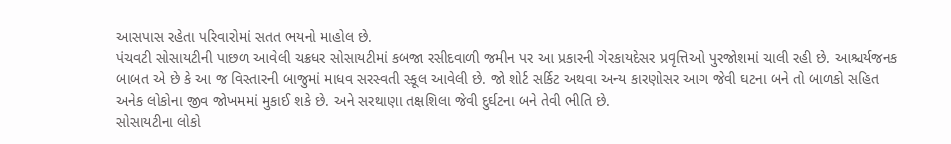આસપાસ રહેતા પરિવારોમાં સતત ભયનો માહોલ છે.
પંચવટી સોસાયટીની પાછળ આવેલી ચક્રધર સોસાયટીમાં કબજા રસીદવાળી જમીન પર આ પ્રકારની ગેરકાયદેસર પ્રવૃત્તિઓ પુરજોશમાં ચાલી રહી છે. આશ્ચર્યજનક બાબત એ છે કે આ જ વિસ્તારની બાજુમાં માધવ સરસ્વતી સ્કૂલ આવેલી છે. જો શોર્ટ સર્કિટ અથવા અન્ય કારણોસર આગ જેવી ઘટના બને તો બાળકો સહિત અનેક લોકોના જીવ જોખમમાં મુકાઈ શકે છે. અને સરથાણા તક્ષશિલા જેવી દુર્ઘટના બને તેવી ભીતિ છે.
સોસાયટીના લોકો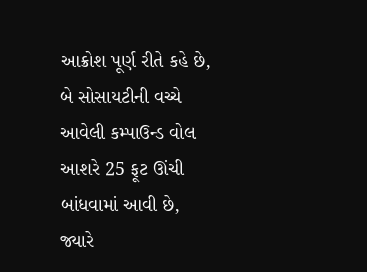આક્રોશ પૂર્ણ રીતે કહે છે, બે સોસાયટીની વચ્ચે આવેલી કમ્પાઉન્ડ વોલ આશરે 25 ફૂટ ઊંચી બાંધવામાં આવી છે, જ્યારે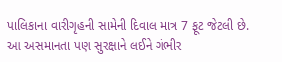પાલિકાના વારીગૃહની સામેની દિવાલ માત્ર 7 ફૂટ જેટલી છે. આ અસમાનતા પણ સુરક્ષાને લઈને ગંભીર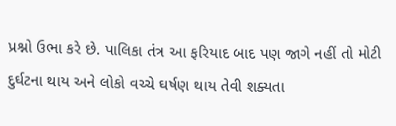પ્રશ્નો ઉભા કરે છે. પાલિકા તંત્ર આ ફરિયાદ બાદ પણ જાગે નહીં તો મોટી દુર્ઘટના થાય અને લોકો વચ્ચે ઘર્ષણ થાય તેવી શક્યતા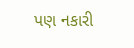પણ નકારી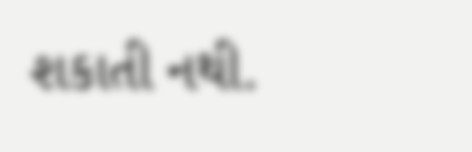શકાતી નથી.